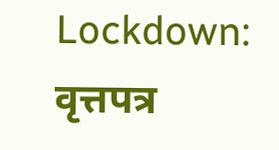Lockdown: वृत्तपत्र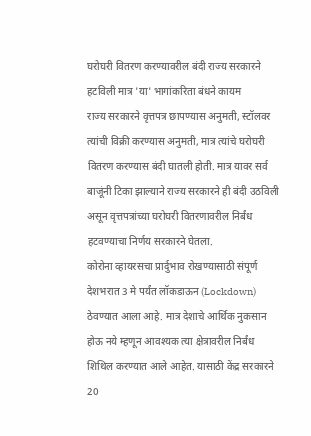घरोघरी वितरण करण्यावरील बंदी राज्य सरकारने हटविली मात्र 'या' भागांकरिता बंधने कायम
राज्य सरकारने वृत्तपत्र छापण्यास अनुमती, स्टॉलवर त्यांची विक्री करण्यास अनुमती, मात्र त्यांचे घरोघरी वितरण करण्यास बंदी घातली होती. मात्र यावर सर्व बाजूंनी टिका झाल्याने राज्य सरकारने ही बंदी उठविली असून वृत्तपत्रांच्या घरोघरी वितरणावरील निर्बंध हटवण्याचा निर्णय सरकारने घेतला.
कोरोना व्हायरसचा प्रार्दुभाव रोखण्यासाठी संपूर्ण देशभरात 3 मे पर्यंत लॉकडाऊन (Lockdown) ठेवण्यात आला आहे. मात्र देशाचे आर्थिक नुकसान होऊ नये म्हणून आवश्यक त्या क्षेत्रावरील निर्बंध शिथिल करण्यात आले आहेत. यासाठी केंद्र सरकारने 20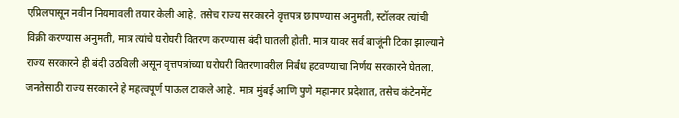एप्रिलपासून नवीन नियमावली तयार केली आहे. तसेच राज्य सरकारने वृत्तपत्र छापण्यास अनुमती, स्टॉलवर त्यांची विक्री करण्यास अनुमती, मात्र त्यांचे घरोघरी वितरण करण्यास बंदी घातली होती. मात्र यावर सर्व बाजूंनी टिका झाल्याने राज्य सरकारने ही बंदी उठविली असून वृत्तपत्रांच्या घरोघरी वितरणावरील निर्बंध हटवण्याचा निर्णय सरकारने घेतला.
जनतेसाठी राज्य सरकारने हे महत्वपूर्ण पाऊल टाकले आहे. मात्र मुंबई आणि पुणे महानगर प्रदेशात, तसेच कंटेनमेंट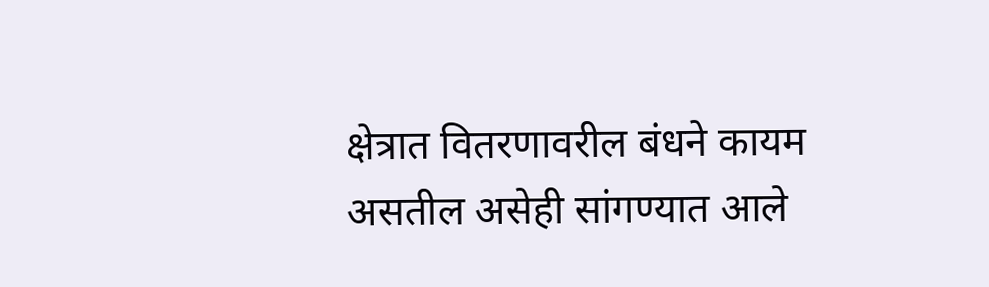क्षेत्रात वितरणावरील बंधने कायम असतील असेही सांगण्यात आले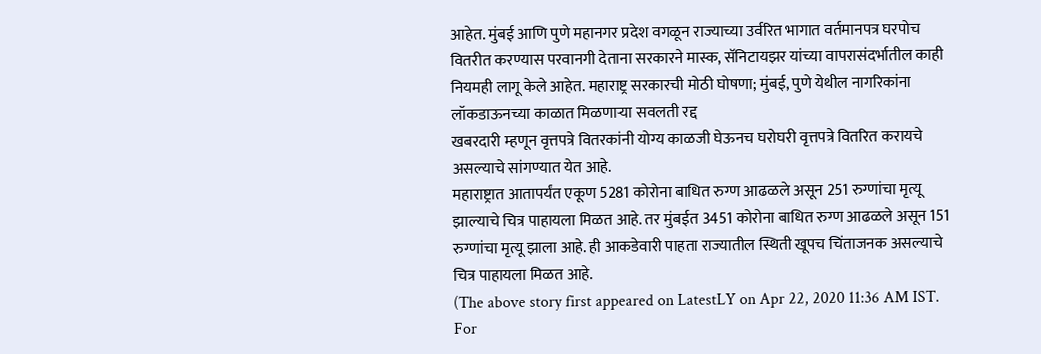आहेत. मुंबई आणि पुणे महानगर प्रदेश वगळून राज्याच्या उर्वरित भागात वर्तमानपत्र घरपोच वितरीत करण्यास परवानगी देताना सरकारने मास्क, सॅनिटायझर यांच्या वापरासंदर्भातील काही नियमही लागू केले आहेत. महाराष्ट्र सरकारची मोठी घोषणा; मुंबई, पुणे येथील नागरिकांना लॉकडाऊनच्या काळात मिळणाऱ्या सवलती रद्द
खबरदारी म्हणून वृत्तपत्रे वितरकांनी योग्य काळजी घेऊनच घरोघरी वृत्तपत्रे वितरित करायचे असल्याचे सांगण्यात येत आहे.
महाराष्ट्रात आतापर्यंत एकूण 5281 कोरोना बाधित रुग्ण आढळले असून 251 रुग्णांचा मृत्यू झाल्याचे चित्र पाहायला मिळत आहे. तर मुंबईत 3451 कोरोना बाधित रुग्ण आढळले असून 151 रुग्णांचा मृत्यू झाला आहे. ही आकडेवारी पाहता राज्यातील स्थिती खूपच चिंताजनक असल्याचे चित्र पाहायला मिळत आहे.
(The above story first appeared on LatestLY on Apr 22, 2020 11:36 AM IST. For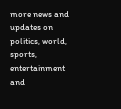more news and updates on politics, world, sports, entertainment and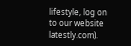lifestyle, log on to our website latestly.com).